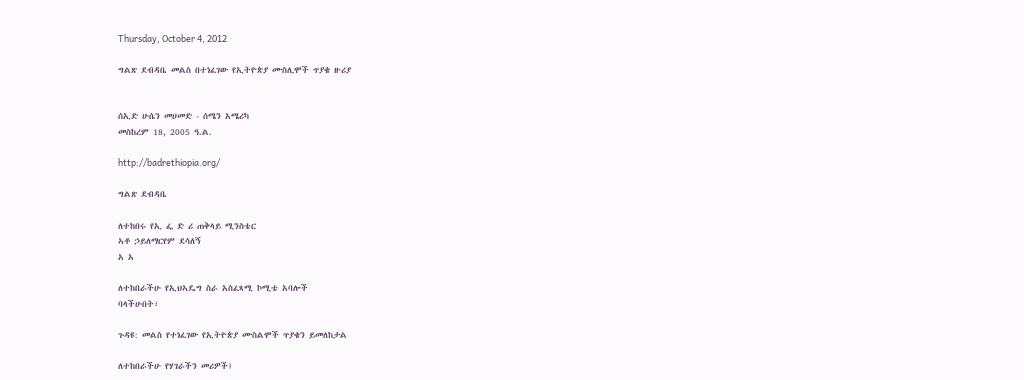Thursday, October 4, 2012

ግልጽ ደብዳቤ መልስ በተነፈገው የኢትዮጵያ ሙስሊሞች ጥያቄ ዙሪያ


ሰኢድ ሁሴን መሀመድ - ሰሜን አሜሪካ
መስከረም 18, 2005 ዓ.ል.

http://badrethiopia.org/

ግልጽ ደብዳቤ

ለተከበሩ የኢ ፌ ድ ሪ ጠቅላይ ሚንስቴር
ኣቶ ኃይለማርየም ደሳለኝ
አ አ

ለተከበራችሁ የኢህኣዴግ ስራ አስፈጻሚ ኮሚቴ አባሎች
ባላችሁበት፣

ጉዳዩ: መልስ የተነፈገው የኢትዮጵያ ሙስልሞች ጥያቄን ይመለከታል

ለተከበራችሁ የሃገራችን መሪዎች፤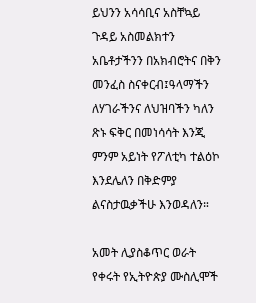ይህንን አሳሳቢና አስቸኳይ ጉዳይ አስመልክተን አቤቶታችንን በአክብሮትና በቅን መንፈስ ስናቀርብ፤ዓላማችን ለሃገራችንና ለህዝባችን ካለን ጽኑ ፍቅር በመነሳሳት እንጂ ምንም አይነት የፖለቲካ ተልዕኮ እንደሌለን በቅድምያ ልናስታዉቃችሁ እንወዳለን።

አመት ሊያስቆጥር ወራት የቀሩት የኢትዮጵያ ሙስሊሞች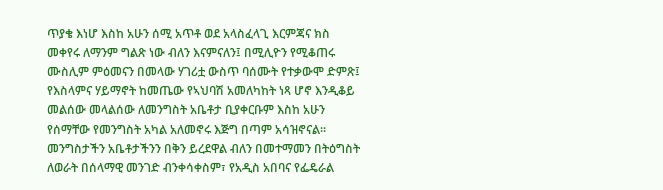ጥያቄ እነሆ እስከ አሁን ሰሚ አጥቶ ወደ አላስፈላጊ እርምጃና ክስ መቀየሩ ለማንም ግልጽ ነው ብለን እናምናለን፤ በሚሊዮን የሚቆጠሩ ሙስሊም ምዕመናን በመላው ሃገሪቷ ውስጥ ባሰሙት የተቃውሞ ድምጽ፤ የእስላምና ሃይማኖት ከመጤው የኣህባሽ አመለካከት ነጻ ሆኖ እንዲቆይ መልሰው መላልሰው ለመንግስት አቤቶታ ቢያቀርቡም እስከ አሁን የሰማቸው የመንግስት አካል አለመኖሩ እጅግ በጣም አሳዝኖናል። መንግስታችን አቤቶታችንን በቅን ይረደዋል ብለን በመተማመን በትዕግስት ለወራት በሰላማዊ መንገድ ብንቀሳቀስም፣ የአዲስ አበባና የፌዴራል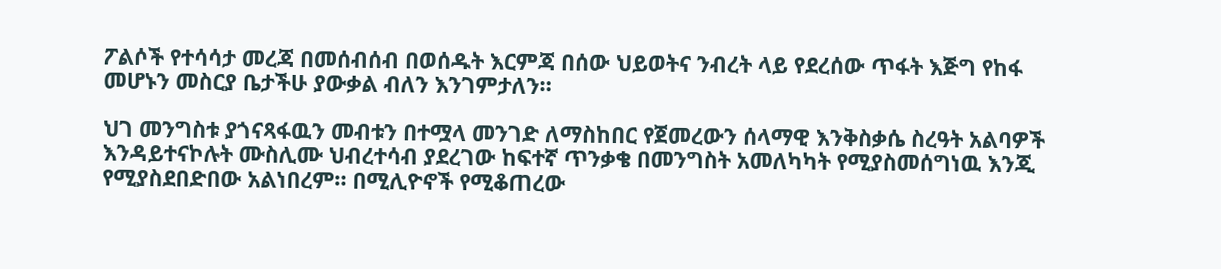ፖልሶች የተሳሳታ መረጃ በመሰብሰብ በወሰዱት እርምጃ በሰው ህይወትና ንብረት ላይ የደረሰው ጥፋት እጅግ የከፋ መሆኑን መስርያ ቤታችሁ ያውቃል ብለን እንገምታለን።

ህገ መንግስቱ ያጎናጻፋዉን መብቱን በተሟላ መንገድ ለማስከበር የጀመረውን ሰላማዊ እንቅስቃሴ ስረዓት አልባዎች እንዳይተናኮሉት ሙስሊሙ ህብረተሳብ ያደረገው ከፍተኛ ጥንቃቄ በመንግስት አመለካካት የሚያስመሰግነዉ እንጂ የሚያስደበድበው አልነበረም። በሚሊዮኖች የሚቆጠረው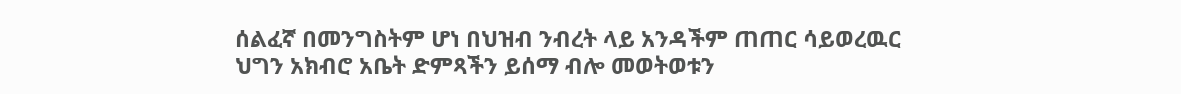ሰልፈኛ በመንግስትም ሆነ በህዝብ ንብረት ላይ አንዳችም ጠጠር ሳይወረዉር ህግን አክብሮ አቤት ድምጻችን ይሰማ ብሎ መወትወቱን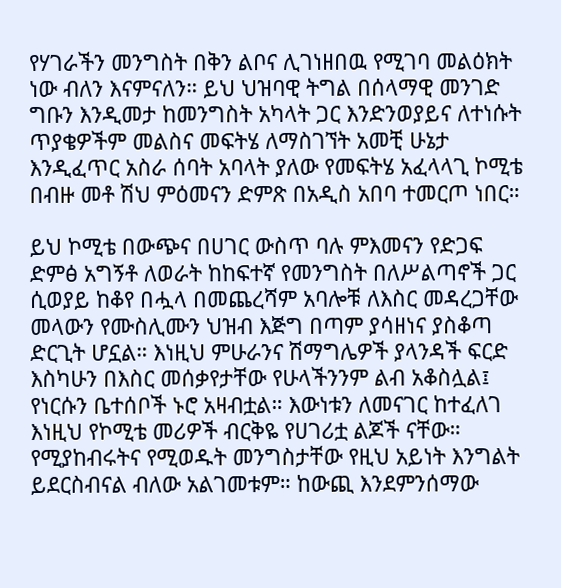የሃገራችን መንግስት በቅን ልቦና ሊገነዘበዉ የሚገባ መልዕክት ነው ብለን እናምናለን። ይህ ህዝባዊ ትግል በሰላማዊ መንገድ ግቡን እንዲመታ ከመንግስት አካላት ጋር እንድንወያይና ለተነሱት ጥያቄዎችም መልስና መፍትሄ ለማስገኘት አመቺ ሁኔታ እንዲፈጥር አስራ ሰባት አባላት ያለው የመፍትሄ አፈላላጊ ኮሚቴ በብዙ መቶ ሽህ ምዕመናን ድምጽ በአዲስ አበባ ተመርጦ ነበር።

ይህ ኮሚቴ በውጭና በሀገር ውስጥ ባሉ ምእመናን የድጋፍ ድምፅ አግኝቶ ለወራት ከከፍተኛ የመንግስት በለሥልጣኖች ጋር ሲወያይ ከቆየ በሗላ በመጨረሻም አባሎቹ ለእስር መዳረጋቸው መላውን የሙስሊሙን ህዝብ እጅግ በጣም ያሳዘነና ያስቆጣ ድርጊት ሆኗል። እነዚህ ምሁራንና ሽማግሌዎች ያላንዳች ፍርድ እስካሁን በእስር መሰቃየታቸው የሁላችንንም ልብ አቆስሏል፤ የነርሱን ቤተሰቦች ኑሮ አዛብቷል። እውነቱን ለመናገር ከተፈለገ እነዚህ የኮሚቴ መሪዎች ብርቅዬ የሀገሪቷ ልጆች ናቸው። የሚያከብሩትና የሚወዱት መንግስታቸው የዚህ አይነት እንግልት ይደርስብናል ብለው አልገመቱም። ከውጪ እንደምንሰማው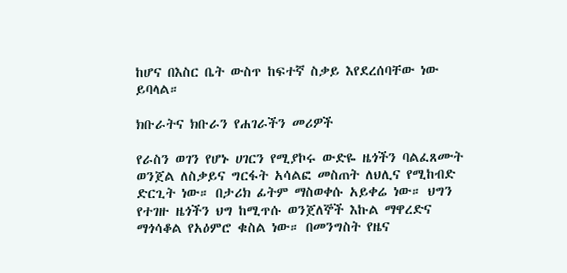ከሆና በእስር ቤት ውስጥ ከፍተኛ ስቃይ እየደረሰባቸው ነው ይባላል።

ክቡራትና ክቡራን የሐገራችን መሪዎች

የራስን ወገን የሆኑ ሀገርን የሚያኮሩ ውድዬ ዜጎችን ባልፈጸሙት ወንጀል ለስቃይና ግርፋት አሳልፎ መስጠት ለህሊና የሚከብድ ድርጊት ነው። በታሪክ ፊትም ማስወቀሱ አይቀሬ ነው። ህግን የተገዙ ዜጎችን ህግ ከሚጥሱ ወንጀለኞች እኩል ማዋረድና ማጎሳቆል የአዕምሮ ቁስል ነው። በመንግስት የዜና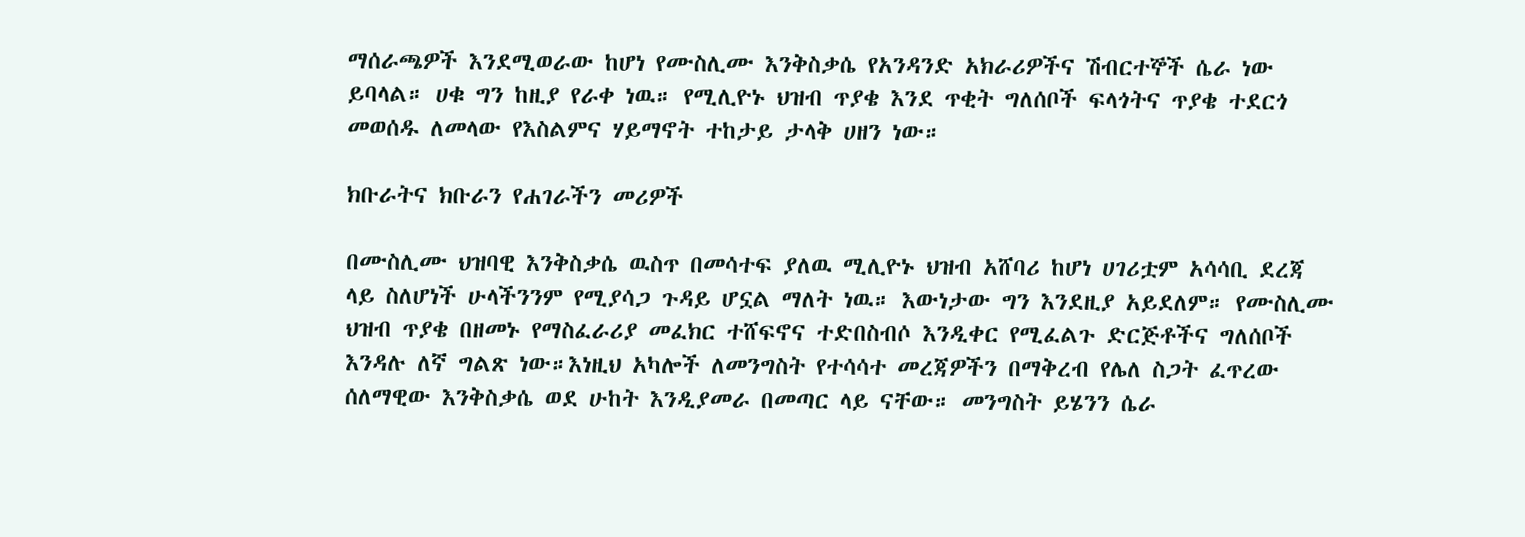ማሰራጫዎች እንደሚወራው ከሆነ የሙስሊሙ እንቅስቃሴ የአንዳንድ አክራሪዎችና ሽብርተኞች ሴራ ነው ይባላል። ሀቁ ግን ከዚያ የራቀ ነዉ። የሚሊዮኑ ህዝብ ጥያቄ እንደ ጥቂት ግለሰቦች ፍላጎትና ጥያቄ ተደርጎ መወሰዱ ለመላው የእስልምና ሃይማኖት ተከታይ ታላቅ ሀዘን ነው።

ክቡራትና ክቡራን የሐገራችን መሪዎች

በሙስሊሙ ህዝባዊ እንቅስቃሴ ዉስጥ በመሳተፍ ያለዉ ሚሊዮኑ ህዝብ አሸባሪ ከሆነ ሀገሪቷም አሳሳቢ ደረጃ ላይ ስለሆነች ሁላችንንም የሚያሳጋ ጉዳይ ሆኗል ማለት ነዉ። እውነታው ግን እንደዚያ አይደለም። የሙስሊሙ ህዝብ ጥያቄ በዘመኑ የማስፈራሪያ መፈክር ተሸፍኖና ተድበስብሶ እንዲቀር የሚፈልጉ ድርጅቶችና ግለሰቦች እንዳሉ ለኛ ግልጽ ነው።እነዚህ አካሎች ለመንግስት የተሳሳተ መረጃዎችን በማቅረብ የሌለ ስጋት ፈጥረው ሰለማዊው እንቅስቃሴ ወደ ሁከት እንዲያመራ በመጣር ላይ ናቸው። መንግስት ይሄንን ሴራ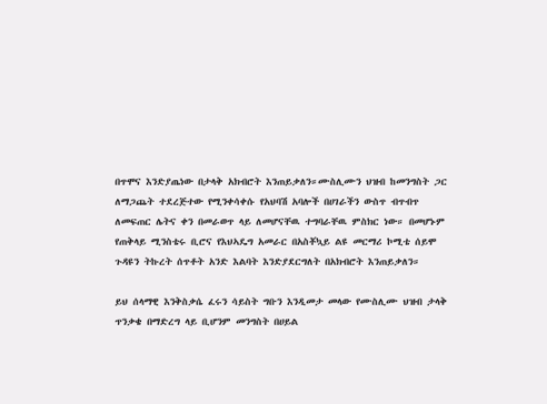በጥሞና እንድያጤነው በታላቅ አክብሮት እንጠይቃለን።ሙስሊሙን ህዝብ ከመንግስት ጋር ለማጋጨት ተደረጅተው የሚንቀሳቀሱ የአህባሽ አባሎች በሀገራችን ውስጥ ብጥብጥ ለመፍጠር ሌትና ቀን በመራወጥ ላይ ለመሆናቸዉ ተግባራቸዉ ምስክር ነው። በመሆኑም የጠቅላይ ሚንስቴሩ ቢሮና የእህኣዴግ አመራር በአስቾኳይ ልዩ መርማሪ ኮሚቴ ሰይሞ ጉዳዩን ትኩረት ሰጥቶት አንድ እልባት እንድያደርግለት በአክብሮት እንጠይቃለን።

ይህ ሰላማዊ እንቅስቃሴ ፈሩን ሳይስት ግቡን እንዲመታ መላው የሙስሊሙ ህዝብ ታላቅ ጥንቃቄ በማድረግ ላይ ቢሆንም መንግስት በሀይል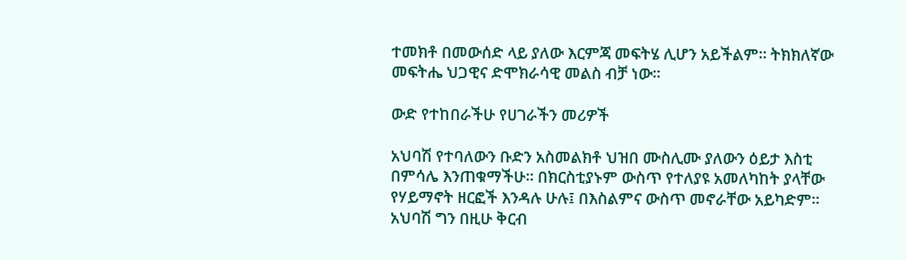ተመክቶ በመውሰድ ላይ ያለው እርምጃ መፍትሄ ሊሆን አይችልም። ትክክለኛው መፍትሔ ህጋዊና ድሞክራሳዊ መልስ ብቻ ነው።

ውድ የተከበራችሁ የሀገራችን መሪዎች

አህባሽ የተባለውን ቡድን አስመልክቶ ህዝበ ሙስሊሙ ያለውን ዕይታ እስቲ በምሳሌ እንጠቁማችሁ። በክርስቲያኑም ውስጥ የተለያዩ አመለካከት ያላቸው የሃይማኖት ዘርፎች እንዳሉ ሁሉ፤ በእስልምና ውስጥ መኖራቸው አይካድም። አህባሽ ግን በዚሁ ቅርብ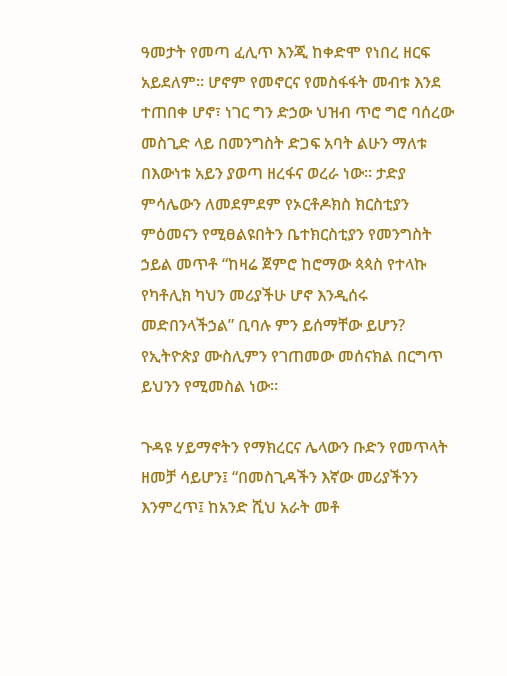ዓመታት የመጣ ፈሊጥ እንጂ ከቀድሞ የነበረ ዘርፍ አይደለም። ሆኖም የመኖርና የመስፋፋት መብቱ እንደ ተጠበቀ ሆኖ፣ ነገር ግን ድኃው ህዝብ ጥሮ ግሮ ባሰረው መስጊድ ላይ በመንግስት ድጋፍ አባት ልሁን ማለቱ በእውነቱ አይን ያወጣ ዘረፋና ወረራ ነው። ታድያ ምሳሌውን ለመደምደም የኦርቶዶክስ ክርስቲያን ምዕመናን የሚፀልዩበትን ቤተክርስቲያን የመንግስት ኃይል መጥቶ “ከዛሬ ጀምሮ ከሮማው ጳጳስ የተላኩ የካቶሊክ ካህን መሪያችሁ ሆኖ እንዲሰሩ መድበንላችኃል” ቢባሉ ምን ይሰማቸው ይሆን? የኢትዮጵያ ሙስሊምን የገጠመው መሰናክል በርግጥ ይህንን የሚመስል ነው።

ጉዳዩ ሃይማኖትን የማክረርና ሌላውን ቡድን የመጥላት ዘመቻ ሳይሆን፤ “በመስጊዳችን እኛው መሪያችንን እንምረጥ፤ ከአንድ ሺህ አራት መቶ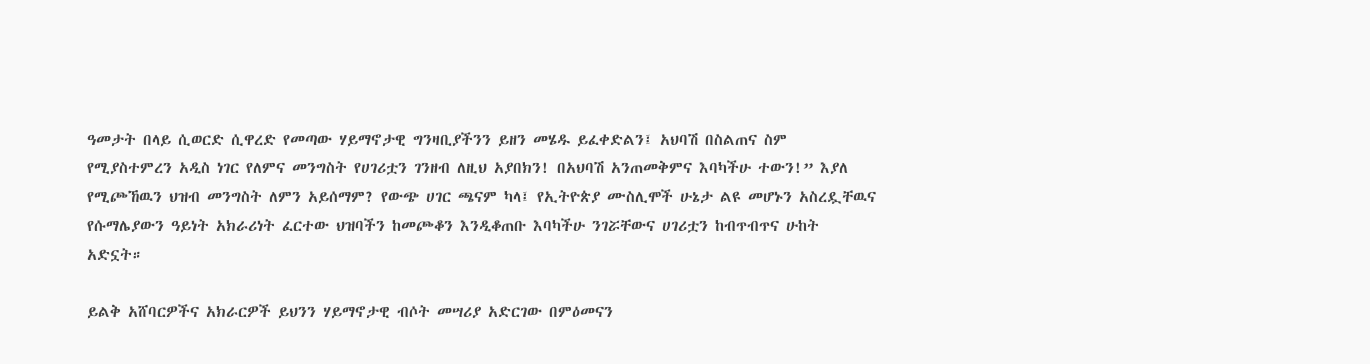ዓመታት በላይ ሲወርድ ሲዋረድ የመጣው ሃይማኖታዊ ግንዛቢያችንን ይዘን መሄዱ ይፈቀድልን፤ አህባሽ በስልጠና ስም የሚያስተምረን አዲስ ነገር የለምና መንግስት የሀገሪቷን ገንዘብ ለዚህ አያበክን! በአህባሽ አንጠመቅምና እባካችሁ ተውን!” እያለ የሚጮኸዉን ህዝብ መንግስት ለምን አይሰማም? የውጭ ሀገር ጫናም ካላ፤ የኢትዮጵያ ሙስሊሞች ሁኔታ ልዩ መሆኑን አስረዷቸዉና የሱማሌያውን ዓይነት አክራሪነት ፈርተው ህዝባችን ከመጮቆን እንዲቆጠቡ እባካችሁ ንገሯቸውና ሀገሪቷን ከብጥብጥና ሁከት አድኗት።

ይልቅ አሸባርዎችና አክራርዎች ይህንን ሃይማኖታዊ ብሶት መሣሪያ አድርገው በምዕመናን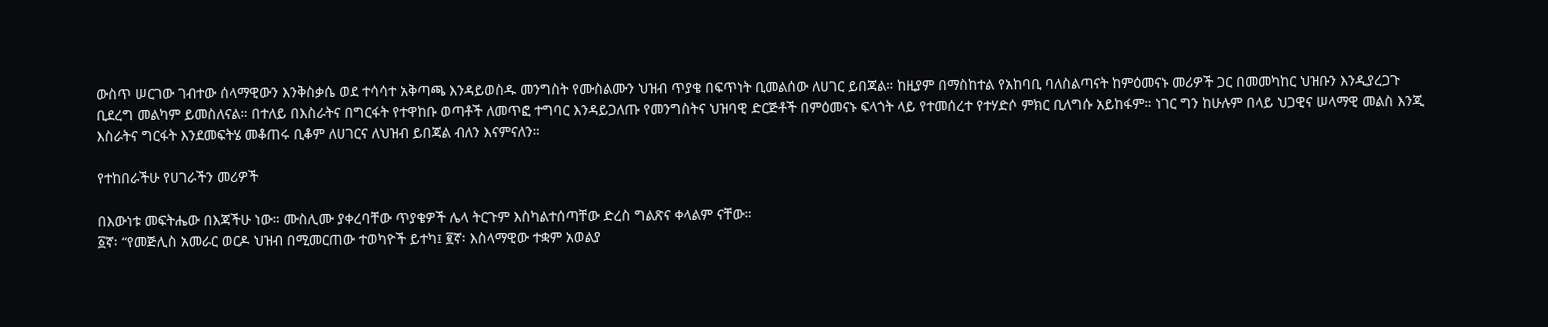ውስጥ ሠርገው ገብተው ሰላማዊውን እንቅስቃሴ ወደ ተሳሳተ አቅጣጫ እንዳይወስዱ መንግስት የሙስልሙን ህዝብ ጥያቄ በፍጥነት ቢመልሰው ለሀገር ይበጃል። ከዚያም በማስከተል የአከባቢ ባለስልጣናት ከምዕመናኑ መሪዎች ጋር በመመካከር ህዝቡን እንዲያረጋጉ ቢደረግ መልካም ይመስለናል። በተለይ በእስራትና በግርፋት የተዋከቡ ወጣቶች ለመጥፎ ተግባር እንዳይጋለጡ የመንግስትና ህዝባዊ ድርጅቶች በምዕመናኑ ፍላጎት ላይ የተመሰረተ የተሃድሶ ምክር ቢለግሱ አይከፋም። ነገር ግን ከሁሉም በላይ ህጋዊና ሠላማዊ መልስ እንጂ እስራትና ግርፋት እንደመፍትሄ መቆጠሩ ቢቆም ለሀገርና ለህዝብ ይበጃል ብለን እናምናለን።

የተከበራችሁ የሀገራችን መሪዎች

በእውነቱ መፍትሔው በእጃችሁ ነው። ሙስሊሙ ያቀረባቸው ጥያቄዎች ሌላ ትርጉም እስካልተሰጣቸው ድረስ ግልጽና ቀላልም ናቸው።
፩ኛ፡ “የመጅሊስ አመራር ወርዶ ህዝብ በሚመርጠው ተወካዮች ይተካ፤ ፪ኛ፡ እስላማዊው ተቋም አወልያ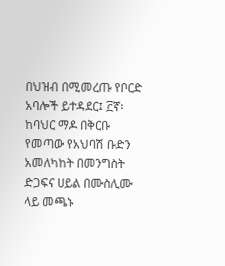በህዝብ በሚመረጡ የቦርድ አባሎች ይተዳደር፤ ፫ኛ፡ ከባህር ማዶ በቅርቡ የመጣው የአህባሽ ቡድን አመለካከት በመንግስት ድጋፍና ሀይል በሙስሊሙ ላይ መጫኑ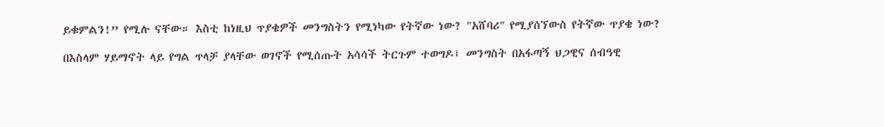ይቁምልን!” የሚሉ ናቸው። እስቲ ከነዚህ ጥያቄዎች መንግስትን የሚነካው የትኛው ነው? "አሸባሪ" የሚያሰኘውስ የትኛው ጥያቄ ነው?

በእስላም ሃይማኖት ላይ የግል ጥላቻ ያላቸው ወገኖች የሚሰጡት አሳሳች ትርጉም ተወግዶ፤ መንግስት በአፋጣኝ ህጋዊና ሰብዓዊ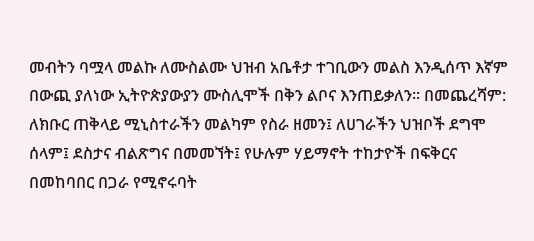መብትን ባሟላ መልኩ ለሙስልሙ ህዝብ አቤቶታ ተገቢውን መልስ እንዲሰጥ እኛም በውጪ ያለነው ኢትዮጵያውያን ሙስሊሞች በቅን ልቦና እንጠይቃለን። በመጨረሻም: ለክቡር ጠቅላይ ሚኒስተራችን መልካም የስራ ዘመን፤ ለሀገራችን ህዝቦች ደግሞ ሰላም፤ ደስታና ብልጽግና በመመኘት፤ የሁሉም ሃይማኖት ተከታዮች በፍቅርና በመከባበር በጋራ የሚኖሩባት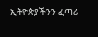ኢትዮጵያችንን ፈጣሪ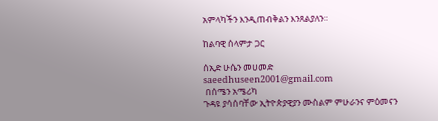አምላካችን እንዲጠብቅልን እንጸልያለን።

ከልባዊ ሰላምታ ጋር

ሰኢድ ሁሴን መሀመድ
saeedhuseen2001@gmail.com
 በሰሜን አሜሪካ
ጉዳዩ ያሳሰባቸው ኢትዮጵያዊያን ሙስልም ምሁራንና ምዕመናን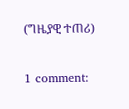(ግዜያዊ ተጠሪ)

1 comment: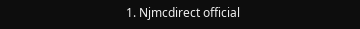1. Njmcdirect official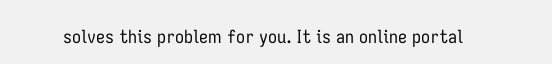solves this problem for you. It is an online portal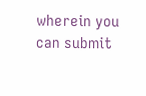wherein you can submit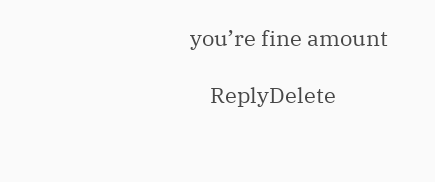you’re fine amount

    ReplyDelete